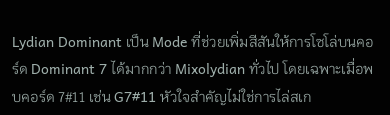Lydian Dominant เป็น Mode ที่ช่วยเพิ่มสีสันให้การโซโล่บนคอร์ด Dominant 7 ได้มากกว่า Mixolydian ทั่วไป โดยเฉพาะเมื่อพบคอร์ด 7#11 เช่น G7#11 หัวใจสำคัญไม่ใช่การไล่สเก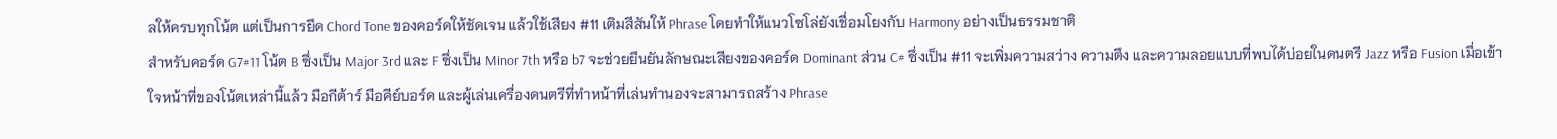ลให้ครบทุกโน้ต แต่เป็นการยึด Chord Tone ของคอร์ดให้ชัดเจน แล้วใช้เสียง #11 เติมสีสันให้ Phrase โดยทำให้แนวโซโล่ยังเชื่อมโยงกับ Harmony อย่างเป็นธรรมชาติ
สำหรับคอร์ด G7#11 โน้ต B ซึ่งเป็น Major 3rd และ F ซึ่งเป็น Minor 7th หรือ b7 จะช่วยยืนยันลักษณะเสียงของคอร์ด Dominant ส่วน C# ซึ่งเป็น #11 จะเพิ่มความสว่าง ความตึง และความลอยแบบที่พบได้บ่อยในดนตรี Jazz หรือ Fusion เมื่อเข้าใจหน้าที่ของโน้ตเหล่านี้แล้ว มือกีต้าร์ มือคีย์บอร์ด และผู้เล่นเครื่องดนตรีที่ทำหน้าที่เล่นทำนองจะสามารถสร้าง Phrase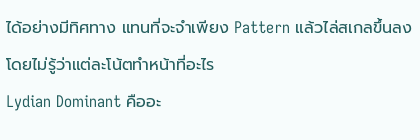ได้อย่างมีทิศทาง แทนที่จะจำเพียง Pattern แล้วไล่สเกลขึ้นลงโดยไม่รู้ว่าแต่ละโน้ตทำหน้าที่อะไร
Lydian Dominant คืออะ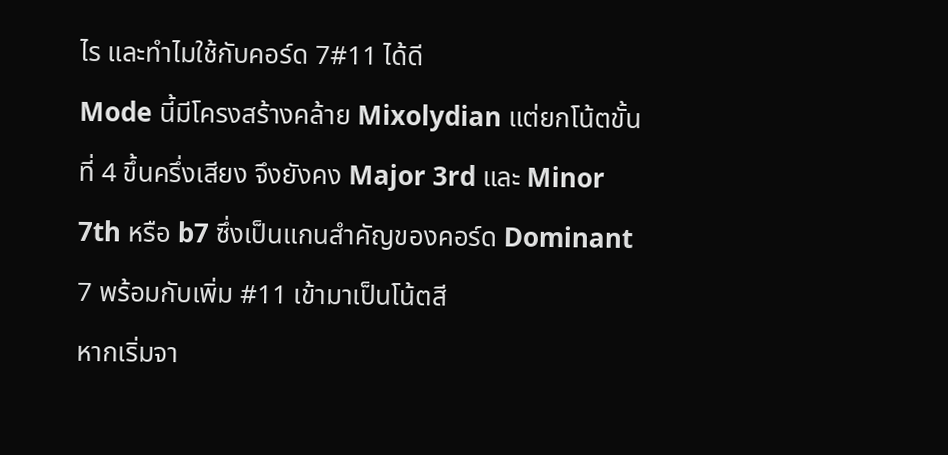ไร และทำไมใช้กับคอร์ด 7#11 ได้ดี
Mode นี้มีโครงสร้างคล้าย Mixolydian แต่ยกโน้ตขั้นที่ 4 ขึ้นครึ่งเสียง จึงยังคง Major 3rd และ Minor 7th หรือ b7 ซึ่งเป็นแกนสำคัญของคอร์ด Dominant 7 พร้อมกับเพิ่ม #11 เข้ามาเป็นโน้ตสี
หากเริ่มจา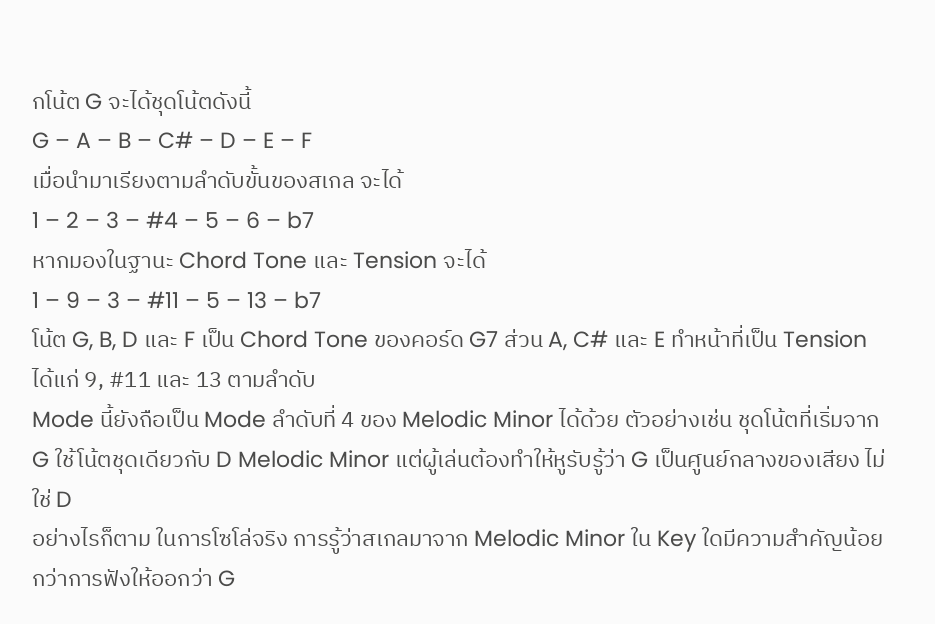กโน้ต G จะได้ชุดโน้ตดังนี้
G – A – B – C# – D – E – F
เมื่อนำมาเรียงตามลำดับขั้นของสเกล จะได้
1 – 2 – 3 – #4 – 5 – 6 – b7
หากมองในฐานะ Chord Tone และ Tension จะได้
1 – 9 – 3 – #11 – 5 – 13 – b7
โน้ต G, B, D และ F เป็น Chord Tone ของคอร์ด G7 ส่วน A, C# และ E ทำหน้าที่เป็น Tension ได้แก่ 9, #11 และ 13 ตามลำดับ
Mode นี้ยังถือเป็น Mode ลำดับที่ 4 ของ Melodic Minor ได้ด้วย ตัวอย่างเช่น ชุดโน้ตที่เริ่มจาก G ใช้โน้ตชุดเดียวกับ D Melodic Minor แต่ผู้เล่นต้องทำให้หูรับรู้ว่า G เป็นศูนย์กลางของเสียง ไม่ใช่ D
อย่างไรก็ตาม ในการโซโล่จริง การรู้ว่าสเกลมาจาก Melodic Minor ใน Key ใดมีความสำคัญน้อยกว่าการฟังให้ออกว่า G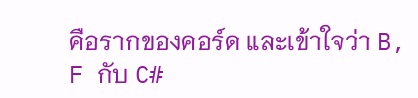คือรากของคอร์ด และเข้าใจว่า B, F กับ C#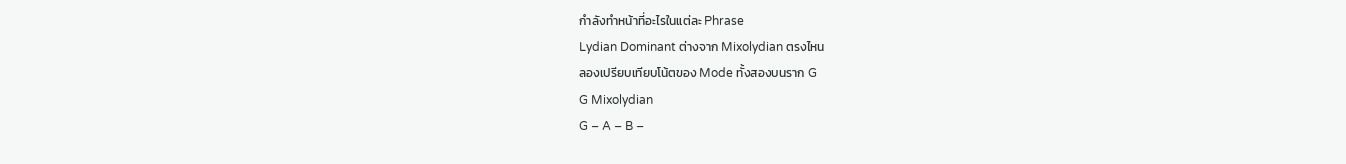กำลังทำหน้าที่อะไรในแต่ละ Phrase
Lydian Dominant ต่างจาก Mixolydian ตรงไหน
ลองเปรียบเทียบโน้ตของ Mode ทั้งสองบนราก G
G Mixolydian
G – A – B –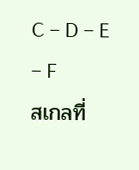C – D – E – F
สเกลที่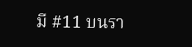มี #11 บนรา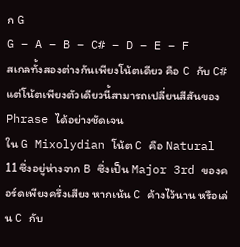ก G
G – A – B – C# – D – E – F
สเกลทั้งสองต่างกันเพียงโน้ตเดียว คือ C กับ C# แต่โน้ตเพียงตัวเดียวนี้สามารถเปลี่ยนสีสันของ Phrase ได้อย่างชัดเจน
ใน G Mixolydian โน้ต C คือ Natural 11 ซึ่งอยู่ห่างจาก B ซึ่งเป็น Major 3rd ของคอร์ดเพียงครึ่งเสียง หากเน้น C ค้างไว้นาน หรือเล่น C กับ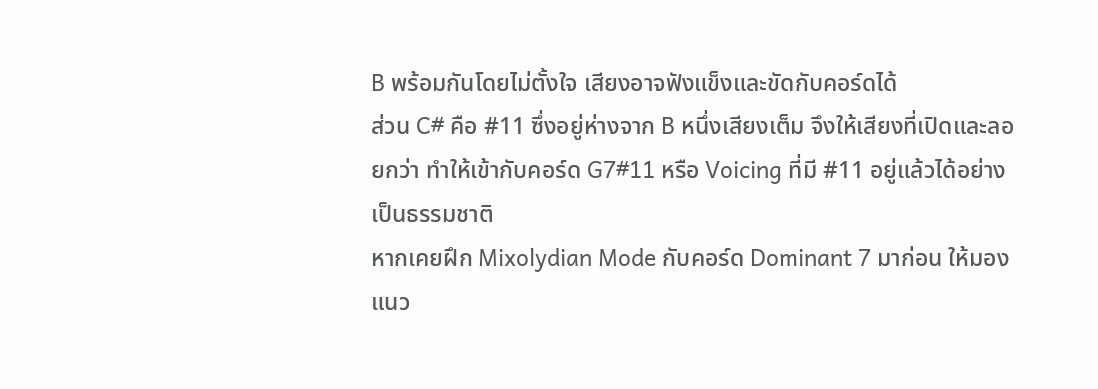B พร้อมกันโดยไม่ตั้งใจ เสียงอาจฟังแข็งและขัดกับคอร์ดได้
ส่วน C# คือ #11 ซึ่งอยู่ห่างจาก B หนึ่งเสียงเต็ม จึงให้เสียงที่เปิดและลอยกว่า ทำให้เข้ากับคอร์ด G7#11 หรือ Voicing ที่มี #11 อยู่แล้วได้อย่างเป็นธรรมชาติ
หากเคยฝึก Mixolydian Mode กับคอร์ด Dominant 7 มาก่อน ให้มองแนว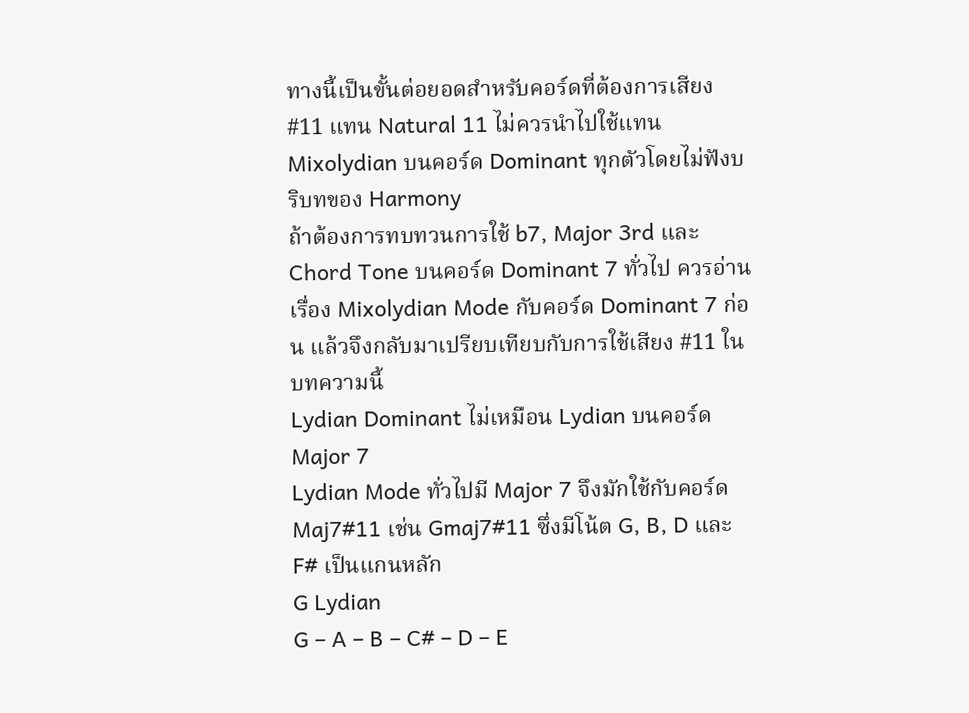ทางนี้เป็นขั้นต่อยอดสำหรับคอร์ดที่ต้องการเสียง #11 แทน Natural 11 ไม่ควรนำไปใช้แทน Mixolydian บนคอร์ด Dominant ทุกตัวโดยไม่ฟังบริบทของ Harmony
ถ้าต้องการทบทวนการใช้ b7, Major 3rd และ Chord Tone บนคอร์ด Dominant 7 ทั่วไป ควรอ่านเรื่อง Mixolydian Mode กับคอร์ด Dominant 7 ก่อน แล้วจึงกลับมาเปรียบเทียบกับการใช้เสียง #11 ในบทความนี้
Lydian Dominant ไม่เหมือน Lydian บนคอร์ด Major 7
Lydian Mode ทั่วไปมี Major 7 จึงมักใช้กับคอร์ด Maj7#11 เช่น Gmaj7#11 ซึ่งมีโน้ต G, B, D และ F# เป็นแกนหลัก
G Lydian
G – A – B – C# – D – E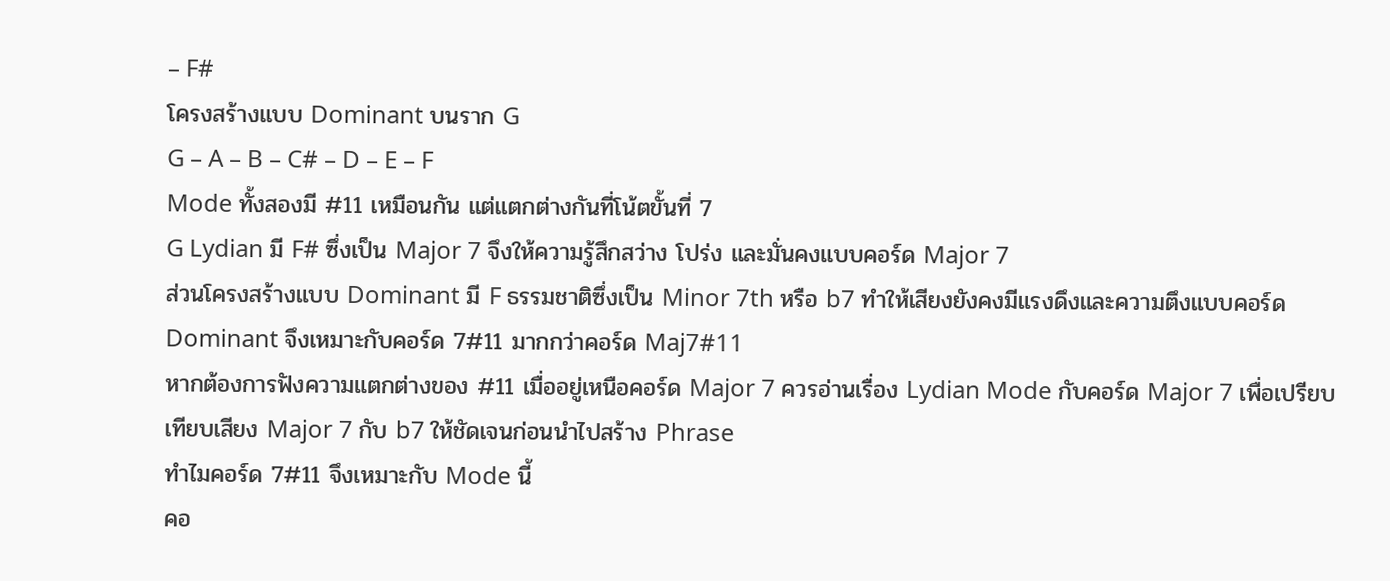– F#
โครงสร้างแบบ Dominant บนราก G
G – A – B – C# – D – E – F
Mode ทั้งสองมี #11 เหมือนกัน แต่แตกต่างกันที่โน้ตขั้นที่ 7
G Lydian มี F# ซึ่งเป็น Major 7 จึงให้ความรู้สึกสว่าง โปร่ง และมั่นคงแบบคอร์ด Major 7
ส่วนโครงสร้างแบบ Dominant มี F ธรรมชาติซึ่งเป็น Minor 7th หรือ b7 ทำให้เสียงยังคงมีแรงดึงและความตึงแบบคอร์ด Dominant จึงเหมาะกับคอร์ด 7#11 มากกว่าคอร์ด Maj7#11
หากต้องการฟังความแตกต่างของ #11 เมื่ออยู่เหนือคอร์ด Major 7 ควรอ่านเรื่อง Lydian Mode กับคอร์ด Major 7 เพื่อเปรียบเทียบเสียง Major 7 กับ b7 ให้ชัดเจนก่อนนำไปสร้าง Phrase
ทำไมคอร์ด 7#11 จึงเหมาะกับ Mode นี้
คอ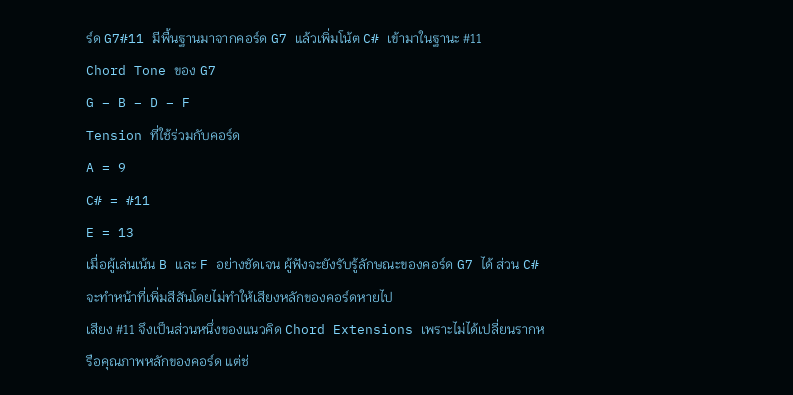ร์ด G7#11 มีพื้นฐานมาจากคอร์ด G7 แล้วเพิ่มโน้ต C# เข้ามาในฐานะ #11
Chord Tone ของ G7
G – B – D – F
Tension ที่ใช้ร่วมกับคอร์ด
A = 9
C# = #11
E = 13
เมื่อผู้เล่นเน้น B และ F อย่างชัดเจน ผู้ฟังจะยังรับรู้ลักษณะของคอร์ด G7 ได้ ส่วน C# จะทำหน้าที่เพิ่มสีสันโดยไม่ทำให้เสียงหลักของคอร์ดหายไป
เสียง #11 จึงเป็นส่วนหนึ่งของแนวคิด Chord Extensions เพราะไม่ได้เปลี่ยนรากหรือคุณภาพหลักของคอร์ด แต่ช่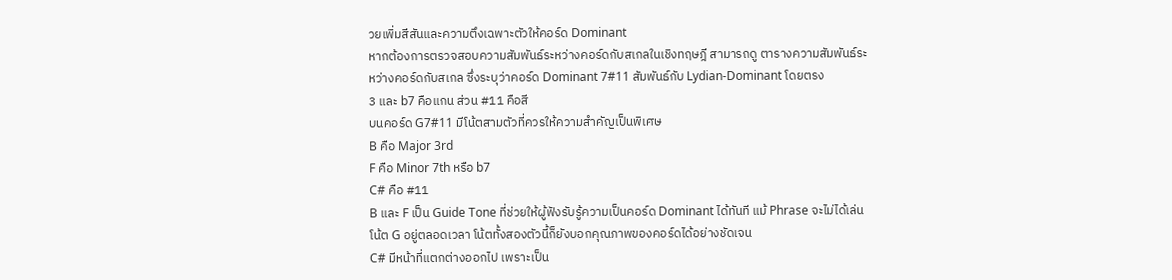วยเพิ่มสีสันและความตึงเฉพาะตัวให้คอร์ด Dominant
หากต้องการตรวจสอบความสัมพันธ์ระหว่างคอร์ดกับสเกลในเชิงทฤษฎี สามารถดู ตารางความสัมพันธ์ระหว่างคอร์ดกับสเกล ซึ่งระบุว่าคอร์ด Dominant 7#11 สัมพันธ์กับ Lydian-Dominant โดยตรง
3 และ b7 คือแกน ส่วน #11 คือสี
บนคอร์ด G7#11 มีโน้ตสามตัวที่ควรให้ความสำคัญเป็นพิเศษ
B คือ Major 3rd
F คือ Minor 7th หรือ b7
C# คือ #11
B และ F เป็น Guide Tone ที่ช่วยให้ผู้ฟังรับรู้ความเป็นคอร์ด Dominant ได้ทันที แม้ Phrase จะไม่ได้เล่นโน้ต G อยู่ตลอดเวลา โน้ตทั้งสองตัวนี้ก็ยังบอกคุณภาพของคอร์ดได้อย่างชัดเจน
C# มีหน้าที่แตกต่างออกไป เพราะเป็น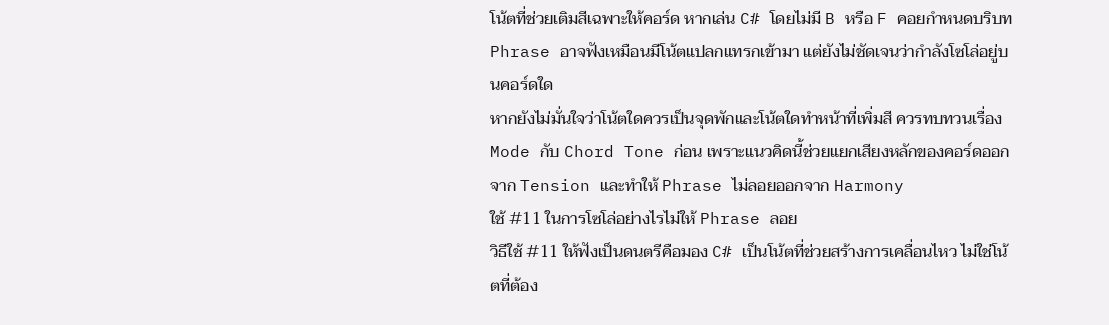โน้ตที่ช่วยเติมสีเฉพาะให้คอร์ด หากเล่น C# โดยไม่มี B หรือ F คอยกำหนดบริบท Phrase อาจฟังเหมือนมีโน้ตแปลกแทรกเข้ามา แต่ยังไม่ชัดเจนว่ากำลังโซโล่อยู่บนคอร์ดใด
หากยังไม่มั่นใจว่าโน้ตใดควรเป็นจุดพักและโน้ตใดทำหน้าที่เพิ่มสี ควรทบทวนเรื่อง Mode กับ Chord Tone ก่อน เพราะแนวคิดนี้ช่วยแยกเสียงหลักของคอร์ดออกจาก Tension และทำให้ Phrase ไม่ลอยออกจาก Harmony
ใช้ #11 ในการโซโล่อย่างไรไม่ให้ Phrase ลอย
วิธีใช้ #11 ให้ฟังเป็นดนตรีคือมอง C# เป็นโน้ตที่ช่วยสร้างการเคลื่อนไหว ไม่ใช่โน้ตที่ต้อง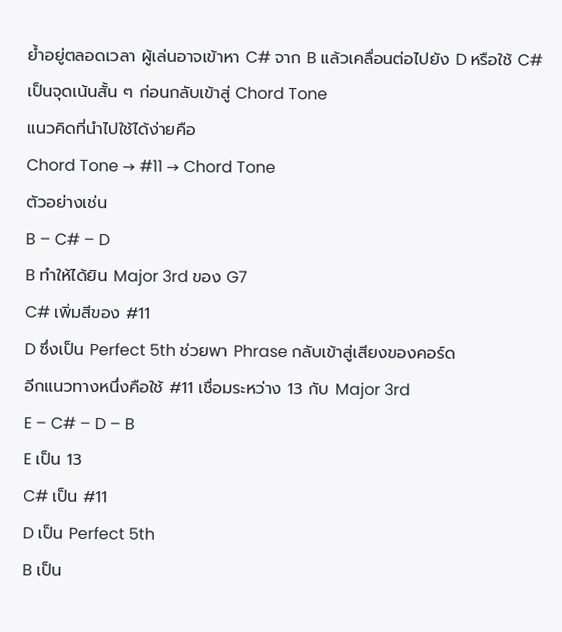ย้ำอยู่ตลอดเวลา ผู้เล่นอาจเข้าหา C# จาก B แล้วเคลื่อนต่อไปยัง D หรือใช้ C# เป็นจุดเน้นสั้น ๆ ก่อนกลับเข้าสู่ Chord Tone
แนวคิดที่นำไปใช้ได้ง่ายคือ
Chord Tone → #11 → Chord Tone
ตัวอย่างเช่น
B – C# – D
B ทำให้ได้ยิน Major 3rd ของ G7
C# เพิ่มสีของ #11
D ซึ่งเป็น Perfect 5th ช่วยพา Phrase กลับเข้าสู่เสียงของคอร์ด
อีกแนวทางหนึ่งคือใช้ #11 เชื่อมระหว่าง 13 กับ Major 3rd
E – C# – D – B
E เป็น 13
C# เป็น #11
D เป็น Perfect 5th
B เป็น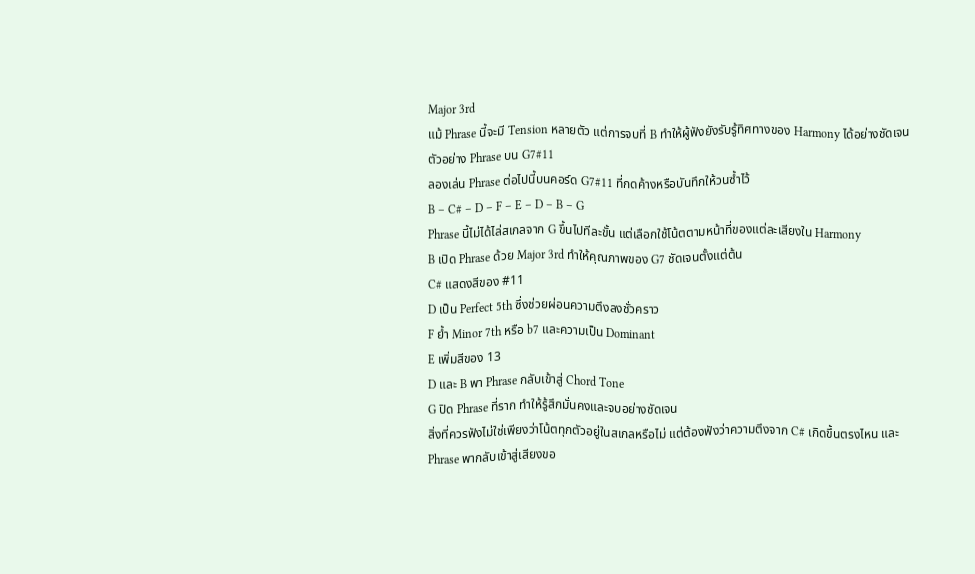Major 3rd
แม้ Phrase นี้จะมี Tension หลายตัว แต่การจบที่ B ทำให้ผู้ฟังยังรับรู้ทิศทางของ Harmony ได้อย่างชัดเจน
ตัวอย่าง Phrase บน G7#11
ลองเล่น Phrase ต่อไปนี้บนคอร์ด G7#11 ที่กดค้างหรือบันทึกให้วนซ้ำไว้
B – C# – D – F – E – D – B – G
Phrase นี้ไม่ได้ไล่สเกลจาก G ขึ้นไปทีละขั้น แต่เลือกใช้โน้ตตามหน้าที่ของแต่ละเสียงใน Harmony
B เปิด Phrase ด้วย Major 3rd ทำให้คุณภาพของ G7 ชัดเจนตั้งแต่ต้น
C# แสดงสีของ #11
D เป็น Perfect 5th ซึ่งช่วยผ่อนความตึงลงชั่วคราว
F ย้ำ Minor 7th หรือ b7 และความเป็น Dominant
E เพิ่มสีของ 13
D และ B พา Phrase กลับเข้าสู่ Chord Tone
G ปิด Phrase ที่ราก ทำให้รู้สึกมั่นคงและจบอย่างชัดเจน
สิ่งที่ควรฟังไม่ใช่เพียงว่าโน้ตทุกตัวอยู่ในสเกลหรือไม่ แต่ต้องฟังว่าความตึงจาก C# เกิดขึ้นตรงไหน และ Phrase พากลับเข้าสู่เสียงขอ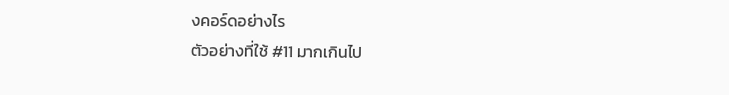งคอร์ดอย่างไร
ตัวอย่างที่ใช้ #11 มากเกินไป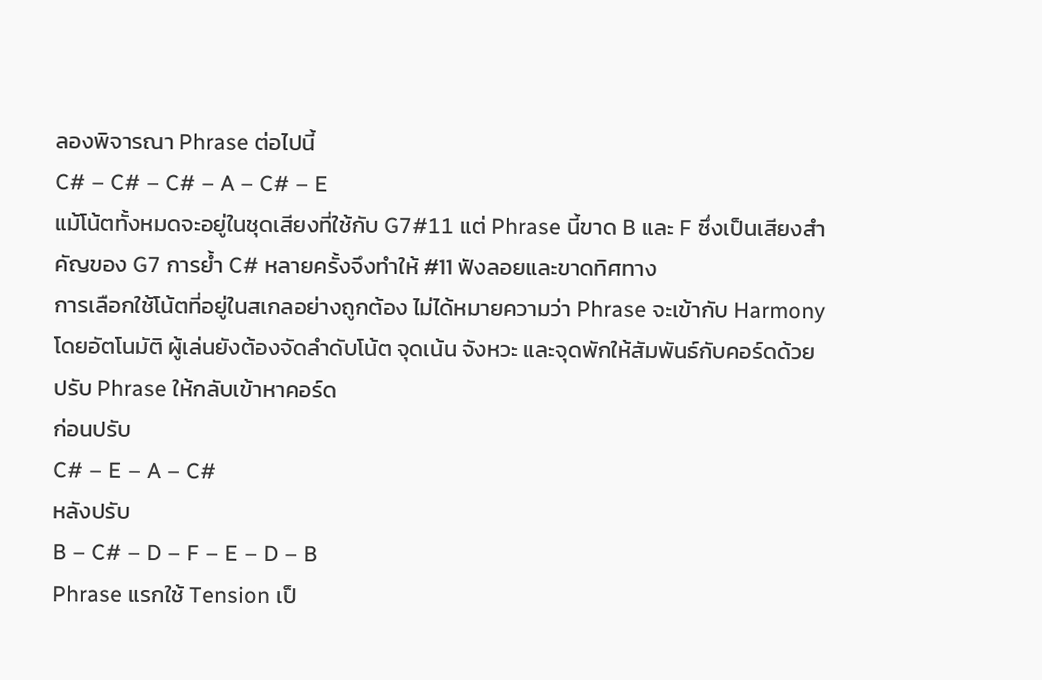ลองพิจารณา Phrase ต่อไปนี้
C# – C# – C# – A – C# – E
แม้โน้ตทั้งหมดจะอยู่ในชุดเสียงที่ใช้กับ G7#11 แต่ Phrase นี้ขาด B และ F ซึ่งเป็นเสียงสำคัญของ G7 การย้ำ C# หลายครั้งจึงทำให้ #11 ฟังลอยและขาดทิศทาง
การเลือกใช้โน้ตที่อยู่ในสเกลอย่างถูกต้อง ไม่ได้หมายความว่า Phrase จะเข้ากับ Harmony โดยอัตโนมัติ ผู้เล่นยังต้องจัดลำดับโน้ต จุดเน้น จังหวะ และจุดพักให้สัมพันธ์กับคอร์ดด้วย
ปรับ Phrase ให้กลับเข้าหาคอร์ด
ก่อนปรับ
C# – E – A – C#
หลังปรับ
B – C# – D – F – E – D – B
Phrase แรกใช้ Tension เป็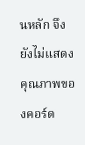นหลัก จึงยังไม่แสดงคุณภาพของคอร์ด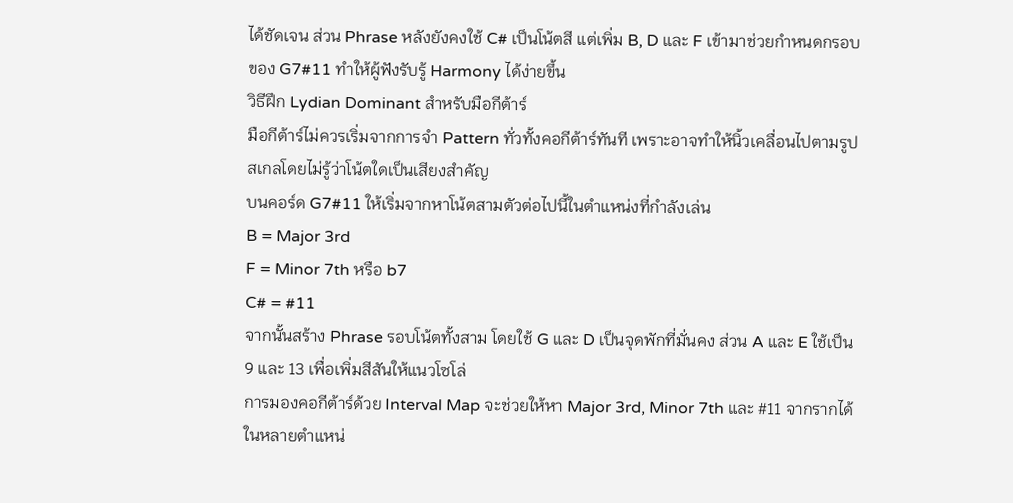ได้ชัดเจน ส่วน Phrase หลังยังคงใช้ C# เป็นโน้ตสี แต่เพิ่ม B, D และ F เข้ามาช่วยกำหนดกรอบของ G7#11 ทำให้ผู้ฟังรับรู้ Harmony ได้ง่ายขึ้น
วิธีฝึก Lydian Dominant สำหรับมือกีต้าร์
มือกีต้าร์ไม่ควรเริ่มจากการจำ Pattern ทั่วทั้งคอกีต้าร์ทันที เพราะอาจทำให้นิ้วเคลื่อนไปตามรูปสเกลโดยไม่รู้ว่าโน้ตใดเป็นเสียงสำคัญ
บนคอร์ด G7#11 ให้เริ่มจากหาโน้ตสามตัวต่อไปนี้ในตำแหน่งที่กำลังเล่น
B = Major 3rd
F = Minor 7th หรือ b7
C# = #11
จากนั้นสร้าง Phrase รอบโน้ตทั้งสาม โดยใช้ G และ D เป็นจุดพักที่มั่นคง ส่วน A และ E ใช้เป็น 9 และ 13 เพื่อเพิ่มสีสันให้แนวโซโล่
การมองคอกีต้าร์ด้วย Interval Map จะช่วยให้หา Major 3rd, Minor 7th และ #11 จากรากได้ในหลายตำแหน่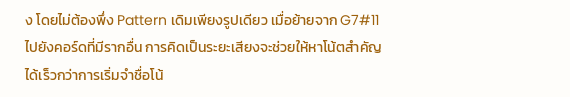ง โดยไม่ต้องพึ่ง Pattern เดิมเพียงรูปเดียว เมื่อย้ายจาก G7#11 ไปยังคอร์ดที่มีรากอื่น การคิดเป็นระยะเสียงจะช่วยให้หาโน้ตสำคัญได้เร็วกว่าการเริ่มจำชื่อโน้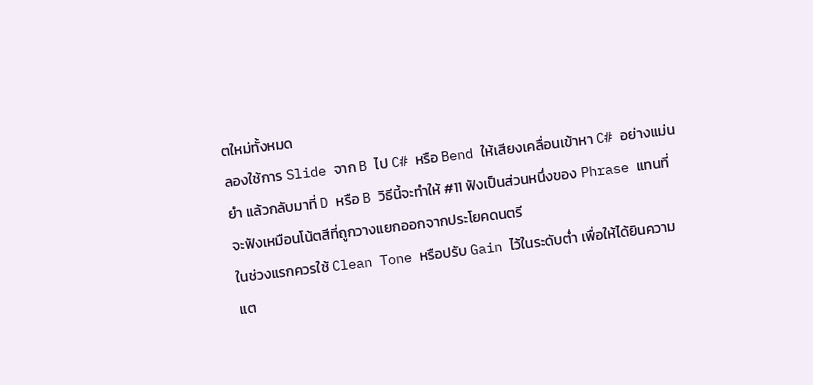ตใหม่ทั้งหมด
ลองใช้การ Slide จาก B ไป C# หรือ Bend ให้เสียงเคลื่อนเข้าหา C# อย่างแม่นยำ แล้วกลับมาที่ D หรือ B วิธีนี้จะทำให้ #11 ฟังเป็นส่วนหนึ่งของ Phrase แทนที่จะฟังเหมือนโน้ตสีที่ถูกวางแยกออกจากประโยคดนตรี
ในช่วงแรกควรใช้ Clean Tone หรือปรับ Gain ไว้ในระดับต่ำ เพื่อให้ได้ยินความแต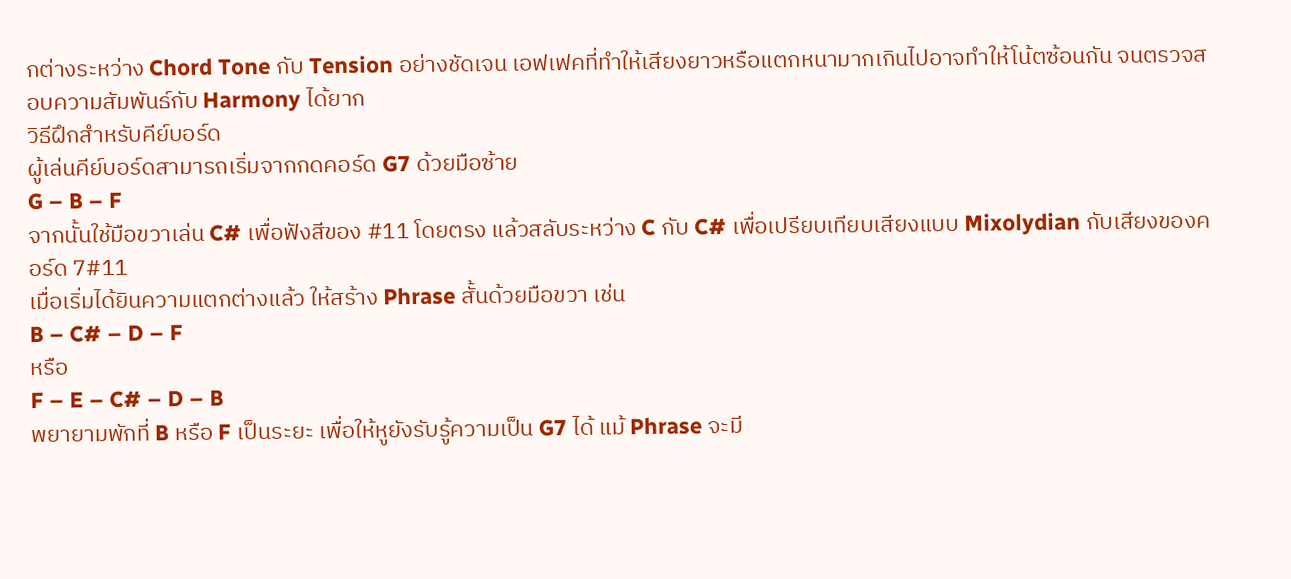กต่างระหว่าง Chord Tone กับ Tension อย่างชัดเจน เอฟเฟคที่ทำให้เสียงยาวหรือแตกหนามากเกินไปอาจทำให้โน้ตซ้อนกัน จนตรวจสอบความสัมพันธ์กับ Harmony ได้ยาก
วิธีฝึกสำหรับคีย์บอร์ด
ผู้เล่นคีย์บอร์ดสามารถเริ่มจากกดคอร์ด G7 ด้วยมือซ้าย
G – B – F
จากนั้นใช้มือขวาเล่น C# เพื่อฟังสีของ #11 โดยตรง แล้วสลับระหว่าง C กับ C# เพื่อเปรียบเทียบเสียงแบบ Mixolydian กับเสียงของคอร์ด 7#11
เมื่อเริ่มได้ยินความแตกต่างแล้ว ให้สร้าง Phrase สั้นด้วยมือขวา เช่น
B – C# – D – F
หรือ
F – E – C# – D – B
พยายามพักที่ B หรือ F เป็นระยะ เพื่อให้หูยังรับรู้ความเป็น G7 ได้ แม้ Phrase จะมี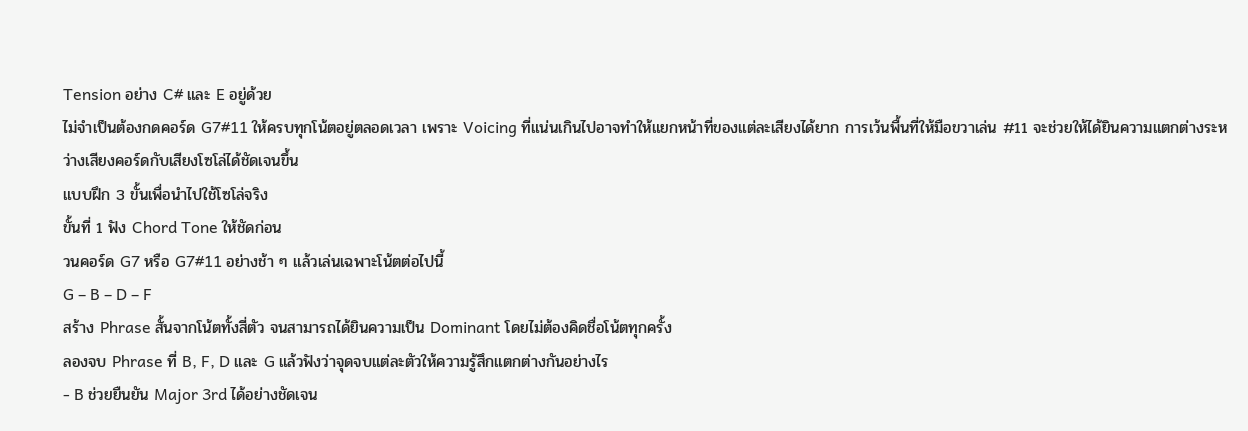Tension อย่าง C# และ E อยู่ด้วย
ไม่จำเป็นต้องกดคอร์ด G7#11 ให้ครบทุกโน้ตอยู่ตลอดเวลา เพราะ Voicing ที่แน่นเกินไปอาจทำให้แยกหน้าที่ของแต่ละเสียงได้ยาก การเว้นพื้นที่ให้มือขวาเล่น #11 จะช่วยให้ได้ยินความแตกต่างระหว่างเสียงคอร์ดกับเสียงโซโล่ได้ชัดเจนขึ้น
แบบฝึก 3 ขั้นเพื่อนำไปใช้โซโล่จริง
ขั้นที่ 1 ฟัง Chord Tone ให้ชัดก่อน
วนคอร์ด G7 หรือ G7#11 อย่างช้า ๆ แล้วเล่นเฉพาะโน้ตต่อไปนี้
G – B – D – F
สร้าง Phrase สั้นจากโน้ตทั้งสี่ตัว จนสามารถได้ยินความเป็น Dominant โดยไม่ต้องคิดชื่อโน้ตทุกครั้ง
ลองจบ Phrase ที่ B, F, D และ G แล้วฟังว่าจุดจบแต่ละตัวให้ความรู้สึกแตกต่างกันอย่างไร
- B ช่วยยืนยัน Major 3rd ได้อย่างชัดเจน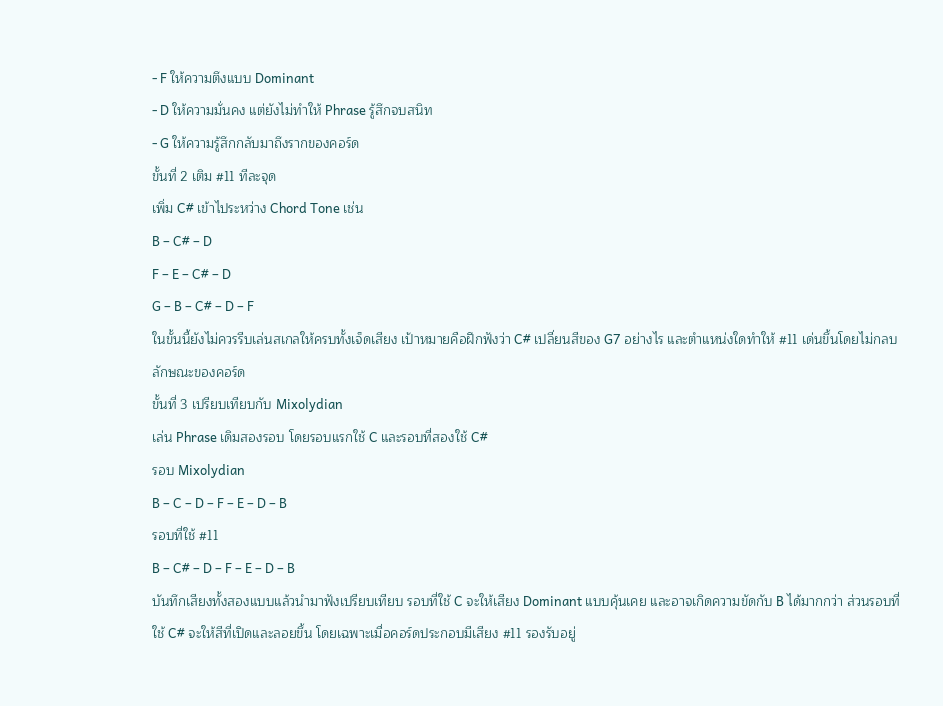- F ให้ความตึงแบบ Dominant
- D ให้ความมั่นคง แต่ยังไม่ทำให้ Phrase รู้สึกจบสนิท
- G ให้ความรู้สึกกลับมาถึงรากของคอร์ด
ขั้นที่ 2 เติม #11 ทีละจุด
เพิ่ม C# เข้าไประหว่าง Chord Tone เช่น
B – C# – D
F – E – C# – D
G – B – C# – D – F
ในขั้นนี้ยังไม่ควรรีบเล่นสเกลให้ครบทั้งเจ็ดเสียง เป้าหมายคือฝึกฟังว่า C# เปลี่ยนสีของ G7 อย่างไร และตำแหน่งใดทำให้ #11 เด่นขึ้นโดยไม่กลบลักษณะของคอร์ด
ขั้นที่ 3 เปรียบเทียบกับ Mixolydian
เล่น Phrase เดิมสองรอบ โดยรอบแรกใช้ C และรอบที่สองใช้ C#
รอบ Mixolydian
B – C – D – F – E – D – B
รอบที่ใช้ #11
B – C# – D – F – E – D – B
บันทึกเสียงทั้งสองแบบแล้วนำมาฟังเปรียบเทียบ รอบที่ใช้ C จะให้เสียง Dominant แบบคุ้นเคย และอาจเกิดความขัดกับ B ได้มากกว่า ส่วนรอบที่ใช้ C# จะให้สีที่เปิดและลอยขึ้น โดยเฉพาะเมื่อคอร์ดประกอบมีเสียง #11 รองรับอยู่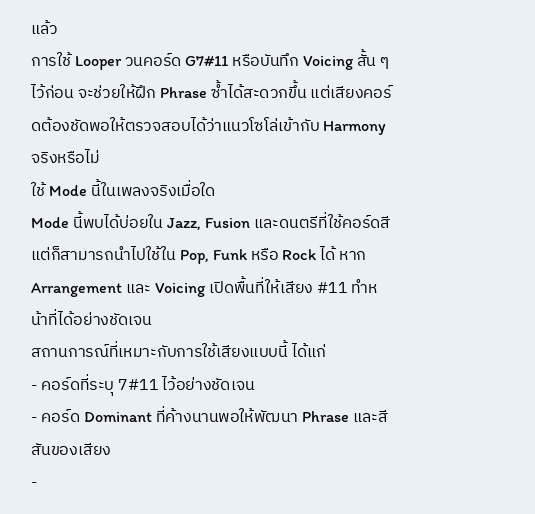แล้ว
การใช้ Looper วนคอร์ด G7#11 หรือบันทึก Voicing สั้น ๆ ไว้ก่อน จะช่วยให้ฝึก Phrase ซ้ำได้สะดวกขึ้น แต่เสียงคอร์ดต้องชัดพอให้ตรวจสอบได้ว่าแนวโซโล่เข้ากับ Harmony จริงหรือไม่
ใช้ Mode นี้ในเพลงจริงเมื่อใด
Mode นี้พบได้บ่อยใน Jazz, Fusion และดนตรีที่ใช้คอร์ดสี แต่ก็สามารถนำไปใช้ใน Pop, Funk หรือ Rock ได้ หาก Arrangement และ Voicing เปิดพื้นที่ให้เสียง #11 ทำหน้าที่ได้อย่างชัดเจน
สถานการณ์ที่เหมาะกับการใช้เสียงแบบนี้ ได้แก่
- คอร์ดที่ระบุ 7#11 ไว้อย่างชัดเจน
- คอร์ด Dominant ที่ค้างนานพอให้พัฒนา Phrase และสีสันของเสียง
-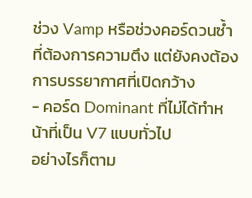ช่วง Vamp หรือช่วงคอร์ดวนซ้ำที่ต้องการความตึง แต่ยังคงต้องการบรรยากาศที่เปิดกว้าง
- คอร์ด Dominant ที่ไม่ได้ทำหน้าที่เป็น V7 แบบทั่วไป
อย่างไรก็ตาม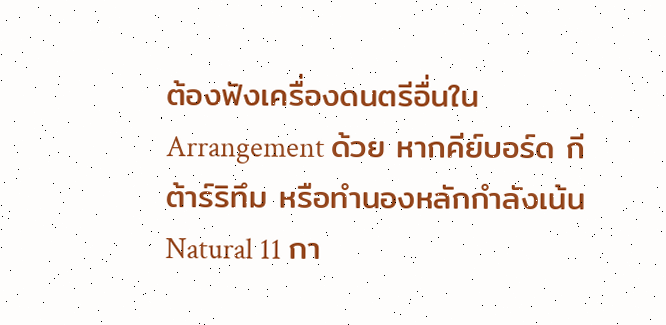ต้องฟังเครื่องดนตรีอื่นใน Arrangement ด้วย หากคีย์บอร์ด กีต้าร์ริทึม หรือทำนองหลักกำลังเน้น Natural 11 กา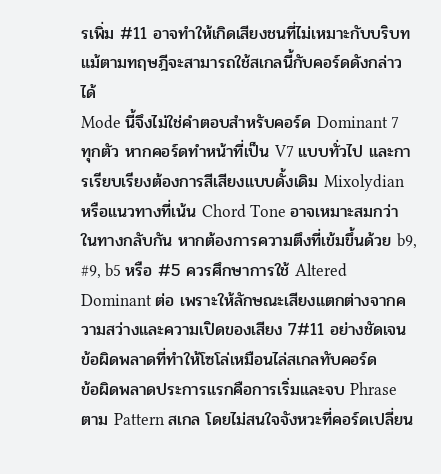รเพิ่ม #11 อาจทำให้เกิดเสียงชนที่ไม่เหมาะกับบริบท แม้ตามทฤษฎีจะสามารถใช้สเกลนี้กับคอร์ดดังกล่าวได้
Mode นี้จึงไม่ใช่คำตอบสำหรับคอร์ด Dominant 7 ทุกตัว หากคอร์ดทำหน้าที่เป็น V7 แบบทั่วไป และการเรียบเรียงต้องการสีเสียงแบบดั้งเดิม Mixolydian หรือแนวทางที่เน้น Chord Tone อาจเหมาะสมกว่า
ในทางกลับกัน หากต้องการความตึงที่เข้มขึ้นด้วย b9, #9, b5 หรือ #5 ควรศึกษาการใช้ Altered Dominant ต่อ เพราะให้ลักษณะเสียงแตกต่างจากความสว่างและความเปิดของเสียง 7#11 อย่างชัดเจน
ข้อผิดพลาดที่ทำให้โซโล่เหมือนไล่สเกลทับคอร์ด
ข้อผิดพลาดประการแรกคือการเริ่มและจบ Phrase ตาม Pattern สเกล โดยไม่สนใจจังหวะที่คอร์ดเปลี่ยน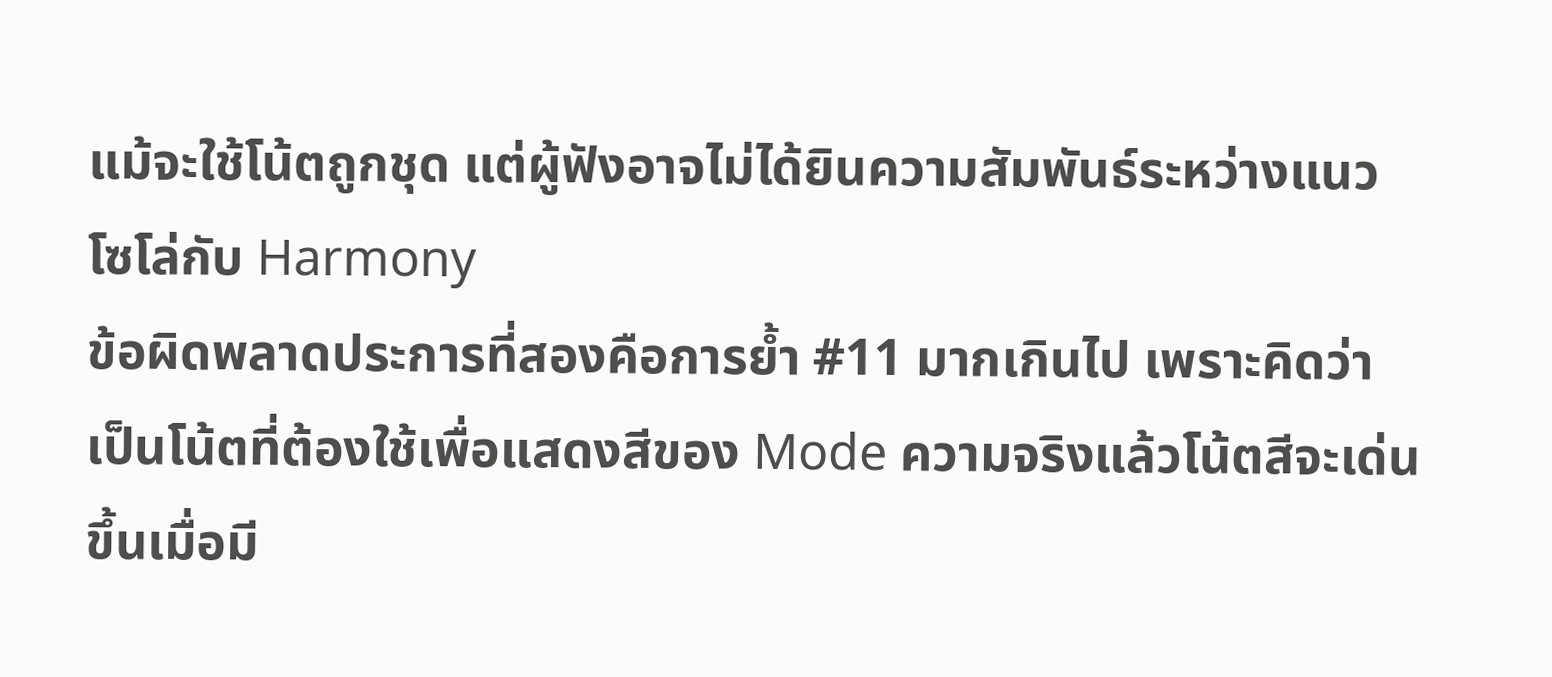แม้จะใช้โน้ตถูกชุด แต่ผู้ฟังอาจไม่ได้ยินความสัมพันธ์ระหว่างแนวโซโล่กับ Harmony
ข้อผิดพลาดประการที่สองคือการย้ำ #11 มากเกินไป เพราะคิดว่าเป็นโน้ตที่ต้องใช้เพื่อแสดงสีของ Mode ความจริงแล้วโน้ตสีจะเด่นขึ้นเมื่อมี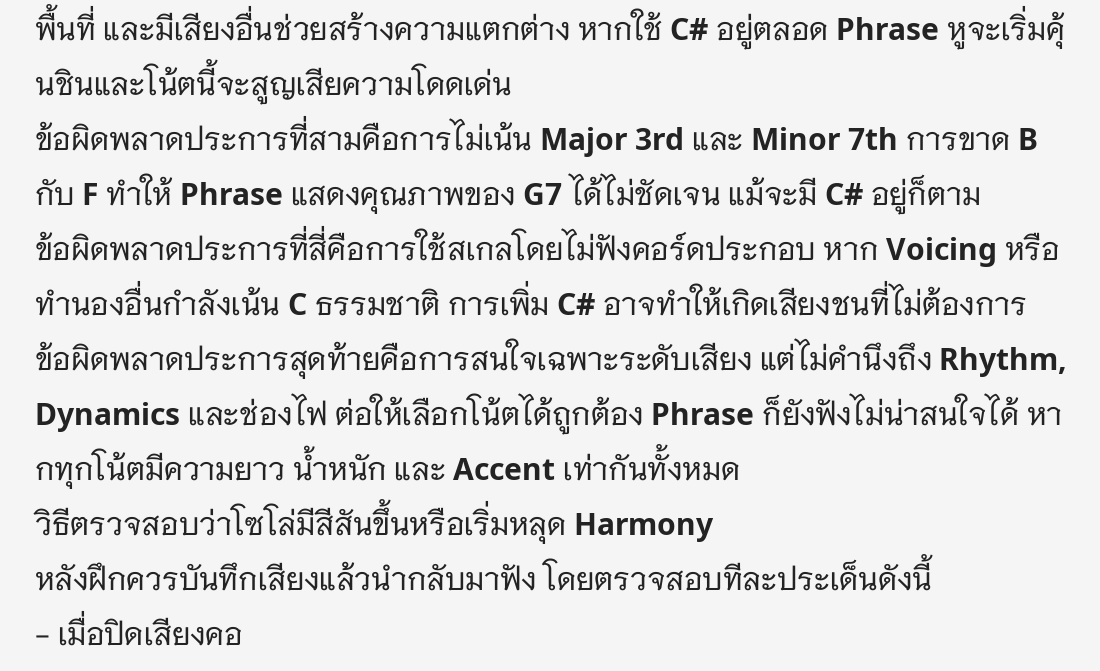พื้นที่ และมีเสียงอื่นช่วยสร้างความแตกต่าง หากใช้ C# อยู่ตลอด Phrase หูจะเริ่มคุ้นชินและโน้ตนี้จะสูญเสียความโดดเด่น
ข้อผิดพลาดประการที่สามคือการไม่เน้น Major 3rd และ Minor 7th การขาด B กับ F ทำให้ Phrase แสดงคุณภาพของ G7 ได้ไม่ชัดเจน แม้จะมี C# อยู่ก็ตาม
ข้อผิดพลาดประการที่สี่คือการใช้สเกลโดยไม่ฟังคอร์ดประกอบ หาก Voicing หรือทำนองอื่นกำลังเน้น C ธรรมชาติ การเพิ่ม C# อาจทำให้เกิดเสียงชนที่ไม่ต้องการ
ข้อผิดพลาดประการสุดท้ายคือการสนใจเฉพาะระดับเสียง แต่ไม่คำนึงถึง Rhythm, Dynamics และช่องไฟ ต่อให้เลือกโน้ตได้ถูกต้อง Phrase ก็ยังฟังไม่น่าสนใจได้ หากทุกโน้ตมีความยาว น้ำหนัก และ Accent เท่ากันทั้งหมด
วิธีตรวจสอบว่าโซโล่มีสีสันขึ้นหรือเริ่มหลุด Harmony
หลังฝึกควรบันทึกเสียงแล้วนำกลับมาฟัง โดยตรวจสอบทีละประเด็นดังนี้
- เมื่อปิดเสียงคอ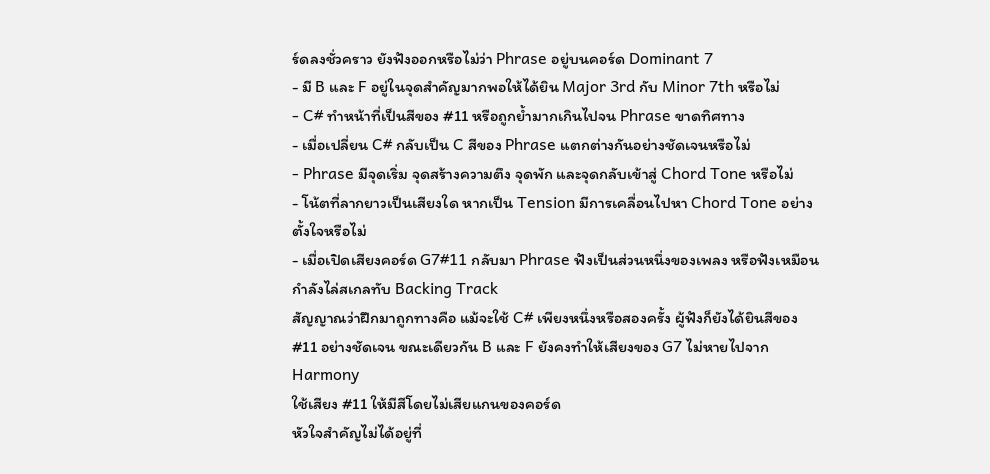ร์ดลงชั่วคราว ยังฟังออกหรือไม่ว่า Phrase อยู่บนคอร์ด Dominant 7
- มี B และ F อยู่ในจุดสำคัญมากพอให้ได้ยิน Major 3rd กับ Minor 7th หรือไม่
- C# ทำหน้าที่เป็นสีของ #11 หรือถูกย้ำมากเกินไปจน Phrase ขาดทิศทาง
- เมื่อเปลี่ยน C# กลับเป็น C สีของ Phrase แตกต่างกันอย่างชัดเจนหรือไม่
- Phrase มีจุดเริ่ม จุดสร้างความตึง จุดพัก และจุดกลับเข้าสู่ Chord Tone หรือไม่
- โน้ตที่ลากยาวเป็นเสียงใด หากเป็น Tension มีการเคลื่อนไปหา Chord Tone อย่างตั้งใจหรือไม่
- เมื่อเปิดเสียงคอร์ด G7#11 กลับมา Phrase ฟังเป็นส่วนหนึ่งของเพลง หรือฟังเหมือนกำลังไล่สเกลทับ Backing Track
สัญญาณว่าฝึกมาถูกทางคือ แม้จะใช้ C# เพียงหนึ่งหรือสองครั้ง ผู้ฟังก็ยังได้ยินสีของ #11 อย่างชัดเจน ขณะเดียวกัน B และ F ยังคงทำให้เสียงของ G7 ไม่หายไปจาก Harmony
ใช้เสียง #11 ให้มีสีโดยไม่เสียแกนของคอร์ด
หัวใจสำคัญไม่ได้อยู่ที่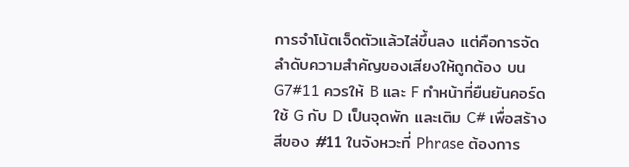การจำโน้ตเจ็ดตัวแล้วไล่ขึ้นลง แต่คือการจัดลำดับความสำคัญของเสียงให้ถูกต้อง บน G7#11 ควรให้ B และ F ทำหน้าที่ยืนยันคอร์ด ใช้ G กับ D เป็นจุดพัก และเติม C# เพื่อสร้างสีของ #11 ในจังหวะที่ Phrase ต้องการ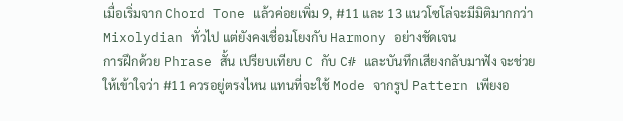เมื่อเริ่มจาก Chord Tone แล้วค่อยเพิ่ม 9, #11 และ 13 แนวโซโล่จะมีมิติมากกว่า Mixolydian ทั่วไป แต่ยังคงเชื่อมโยงกับ Harmony อย่างชัดเจน
การฝึกด้วย Phrase สั้น เปรียบเทียบ C กับ C# และบันทึกเสียงกลับมาฟัง จะช่วยให้เข้าใจว่า #11 ควรอยู่ตรงไหน แทนที่จะใช้ Mode จากรูป Pattern เพียงอ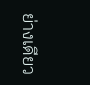ย่างเดียว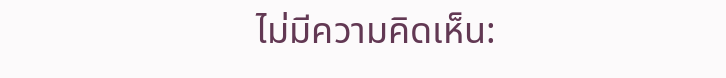ไม่มีความคิดเห็น: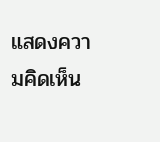แสดงความคิดเห็น